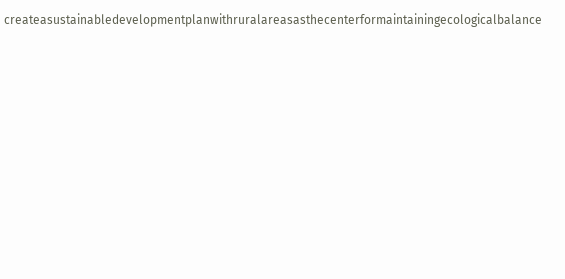createasustainabledevelopmentplanwithruralareasasthecenterformaintainingecologicalbalance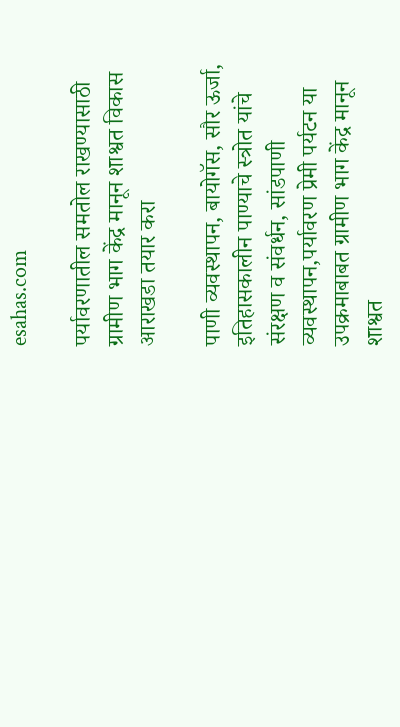esahas.com

पर्यावरणातील समतोल राखण्यासाठी ग्रामीण भाग केंद्र मानून शाश्वत विकास आराखडा तयार करा

पाणी व्यवस्थापन, बायोगॅस, सौर ऊर्जा, इतिहासकालीन पाण्याचे स्त्रोत यांचे संरक्षण व संवर्धन, सांडपाणी व्यवस्थापन,पर्यावरण प्रेमी पर्यटन या उपक्रमाबाबत ग्रामीण भाग केंद्र मानून शाश्वत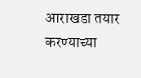आराखडा तयार करण्याच्या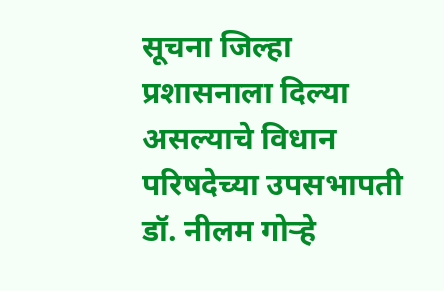सूचना जिल्हा प्रशासनाला दिल्या असल्याचे विधान परिषदेच्या उपसभापती डॉ. नीलम गोऱ्हे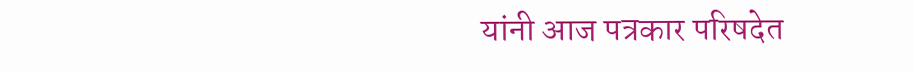यांनी आज पत्रकार परिषदेत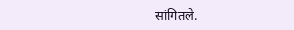सांगितले.